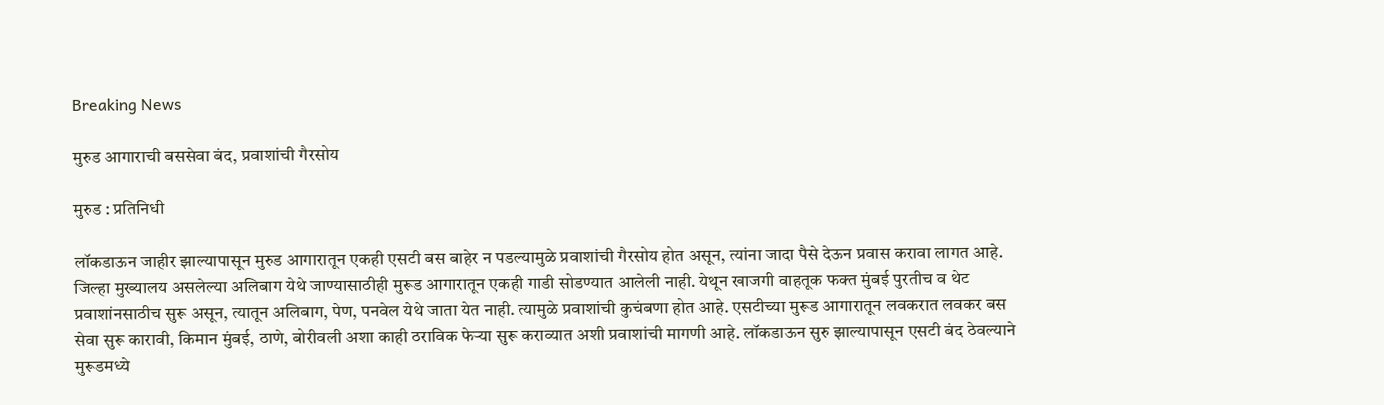Breaking News

मुरुड आगाराची बससेवा बंद, प्रवाशांची गैरसोय

मुरुड : प्रतिनिधी

लॉकडाऊन जाहीर झाल्यापासून मुरुड आगारातून एकही एसटी बस बाहेर न पडल्यामुळे प्रवाशांची गैरसोय होत असून, त्यांना जादा पैसे देऊन प्रवास करावा लागत आहे. जिल्हा मुख्यालय असलेल्या अलिबाग येथे जाण्यासाठीही मुरूड आगारातून एकही गाडी सोडण्यात आलेली नाही. येथून खाजगी वाहतूक फक्त मुंबई पुरतीच व थेट प्रवाशांनसाठीच सुरू असून, त्यातून अलिबाग, पेण, पनवेल येथे जाता येत नाही. त्यामुळे प्रवाशांची कुचंबणा होत आहे. एसटीच्या मुरूड आगारातून लवकरात लवकर बस सेवा सुरू कारावी, किमान मुंबई, ठाणे, बोरीवली अशा काही ठराविक फेर्‍या सुरू कराव्यात अशी प्रवाशांची मागणी आहे. लॉकडाऊन सुरु झाल्यापासून एसटी बंद ठेवल्याने मुरूडमध्ये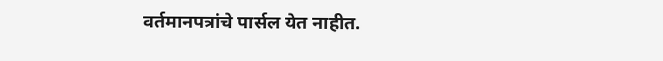वर्तमानपत्रांचे पार्सल येत नाहीत.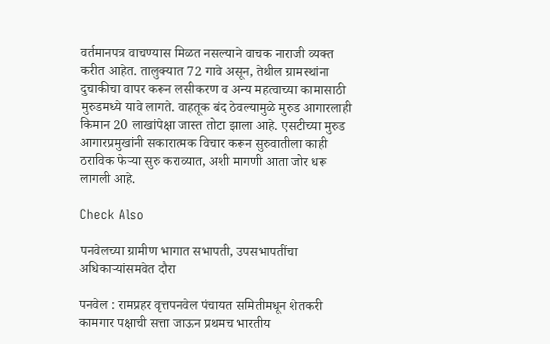वर्तमानपत्र वाचण्यास मिळत नसल्याने वाचक नाराजी व्यक्त करीत आहेत. तालुक्यात 72 गावे असून, तेथील ग्रामस्थांना दुचाकीचा वापर करून लसीकरण व अन्य महत्वाच्या कामासाठी मुरुडमध्ये यावे लागते. वाहतूक बंद ठेवल्यामुळे मुरुड आगारलाही किमान 20 लाखांपेक्षा जास्त तोटा झाला आहे. एसटीच्या मुरुड आगारप्रमुखांनी सकारात्मक विचार करून सुरुवातीला काही ठराविक फेर्‍या सुरु कराव्यात, अशी मागणी आता जोर धरू लागली आहे.

Check Also

पनवेलच्या ग्रामीण भागात सभापती, उपसभापतींचा अधिकाऱ्यांसमवेत दौरा

पनवेल : रामप्रहर वृत्तपनवेल पंचायत समितीमधून शेतकरी कामगार पक्षाची सत्ता जाऊन प्रथमच भारतीय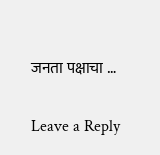जनता पक्षाचा …

Leave a Reply